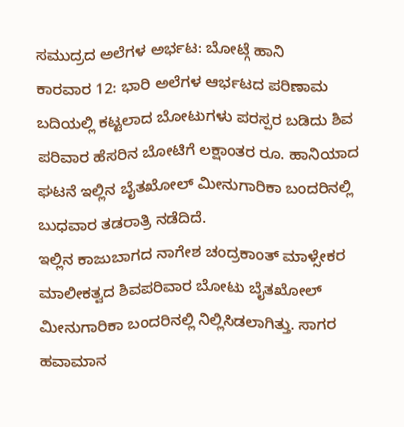ಸಮುದ್ರದ ಅಲೆಗಳ ಅರ್ಭಟ: ಬೋಟ್ಗೆ ಹಾನಿ
ಕಾರವಾರ 12: ಭಾರಿ ಅಲೆಗಳ ಆರ್ಭಟದ ಪರಿಣಾಮ ಬದಿಯಲ್ಲಿ ಕಟ್ಟಲಾದ ಬೋಟುಗಳು ಪರಸ್ಪರ ಬಡಿದು ಶಿವ ಪರಿವಾರ ಹೆಸರಿನ ಬೋಟಿಗೆ ಲಕ್ಷಾಂತರ ರೂ. ಹಾನಿಯಾದ ಘಟನೆ ಇಲ್ಲಿನ ಬೈತಖೋಲ್ ಮೀನುಗಾರಿಕಾ ಬಂದರಿನಲ್ಲಿ ಬುಧವಾರ ತಡರಾತ್ರಿ ನಡೆದಿದೆ.
ಇಲ್ಲಿನ ಕಾಜುಬಾಗದ ನಾಗೇಶ ಚಂದ್ರಕಾಂತ್ ಮಾಳ್ಸೇಕರ ಮಾಲೀಕತ್ವದ ಶಿವಪರಿವಾರ ಬೋಟು ಬೈತಖೋಲ್ ಮೀನುಗಾರಿಕಾ ಬಂದರಿನಲ್ಲಿ ನಿಲ್ಲಿಸಿಡಲಾಗಿತ್ತು. ಸಾಗರ ಹವಾಮಾನ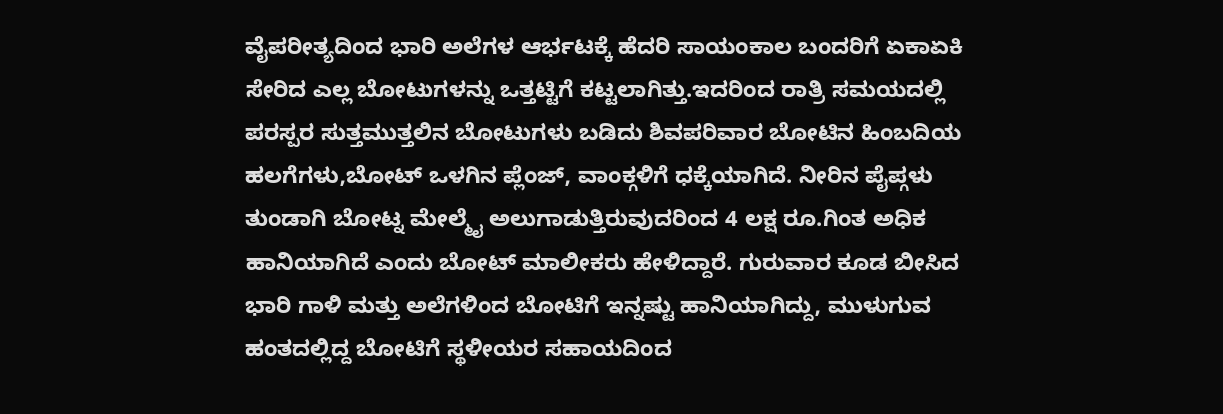ವೈಪರೀತ್ಯದಿಂದ ಭಾರಿ ಅಲೆಗಳ ಆರ್ಭಟಕ್ಕೆ ಹೆದರಿ ಸಾಯಂಕಾಲ ಬಂದರಿಗೆ ಏಕಾಏಕಿ ಸೇರಿದ ಎಲ್ಲ ಬೋಟುಗಳನ್ನು ಒತ್ತಟ್ಟಿಗೆ ಕಟ್ಟಲಾಗಿತ್ತು.ಇದರಿಂದ ರಾತ್ರಿ ಸಮಯದಲ್ಲಿ ಪರಸ್ಪರ ಸುತ್ತಮುತ್ತಲಿನ ಬೋಟುಗಳು ಬಡಿದು ಶಿವಪರಿವಾರ ಬೋಟಿನ ಹಿಂಬದಿಯ ಹಲಗೆಗಳು,ಬೋಟ್ ಒಳಗಿನ ಪ್ಲೆಂಜ್, ವಾಂಕ್ಗಳಿಗೆ ಧಕ್ಕೆಯಾಗಿದೆ. ನೀರಿನ ಪೈಪ್ಗಳು ತುಂಡಾಗಿ ಬೋಟ್ನ ಮೇಲ್ಮೈ ಅಲುಗಾಡುತ್ತಿರುವುದರಿಂದ 4 ಲಕ್ಷ ರೂ.ಗಿಂತ ಅಧಿಕ ಹಾನಿಯಾಗಿದೆ ಎಂದು ಬೋಟ್ ಮಾಲೀಕರು ಹೇಳಿದ್ದಾರೆ. ಗುರುವಾರ ಕೂಡ ಬೀಸಿದ ಭಾರಿ ಗಾಳಿ ಮತ್ತು ಅಲೆಗಳಿಂದ ಬೋಟಿಗೆ ಇನ್ನಷ್ಟು ಹಾನಿಯಾಗಿದ್ದು, ಮುಳುಗುವ ಹಂತದಲ್ಲಿದ್ದ ಬೋಟಿಗೆ ಸ್ಥಳೀಯರ ಸಹಾಯದಿಂದ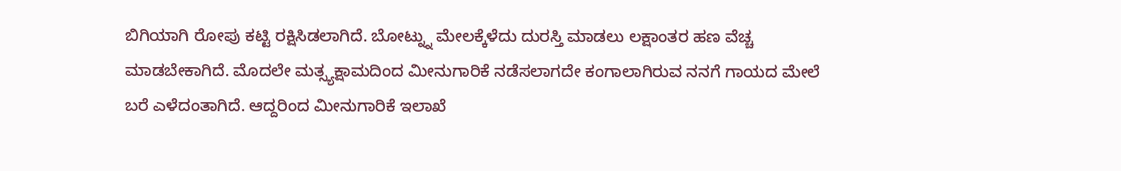ಬಿಗಿಯಾಗಿ ರೋಪು ಕಟ್ಟಿ ರಕ್ಷಿಸಿಡಲಾಗಿದೆ. ಬೋಟ್ನ್ನು ಮೇಲಕ್ಕೆಳೆದು ದುರಸ್ತಿ ಮಾಡಲು ಲಕ್ಷಾಂತರ ಹಣ ವೆಚ್ಚ ಮಾಡಬೇಕಾಗಿದೆ. ಮೊದಲೇ ಮತ್ಸ್ಯಕ್ಷಾಮದಿಂದ ಮೀನುಗಾರಿಕೆ ನಡೆಸಲಾಗದೇ ಕಂಗಾಲಾಗಿರುವ ನನಗೆ ಗಾಯದ ಮೇಲೆ ಬರೆ ಎಳೆದಂತಾಗಿದೆ. ಆದ್ದರಿಂದ ಮೀನುಗಾರಿಕೆ ಇಲಾಖೆ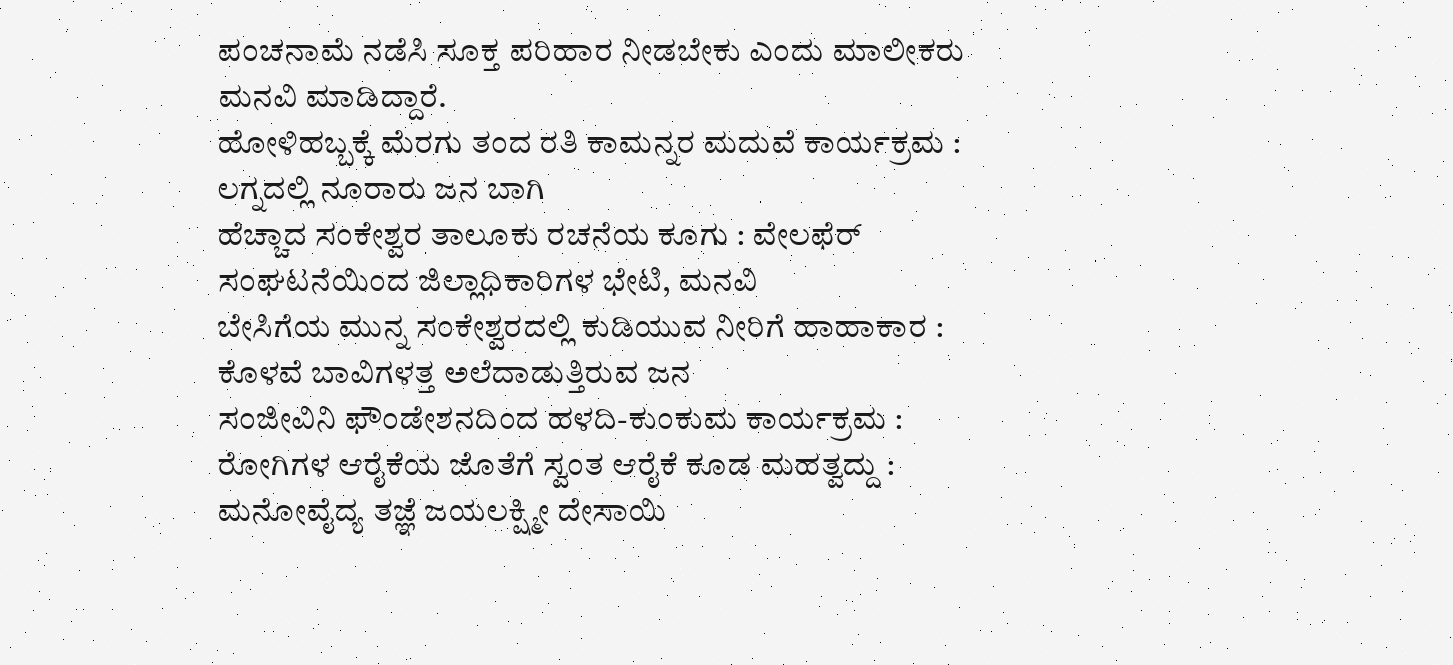ಪಂಚನಾಮೆ ನಡೆಸಿ ಸೂಕ್ತ ಪರಿಹಾರ ನೀಡಬೇಕು ಎಂದು ಮಾಲೀಕರು ಮನವಿ ಮಾಡಿದ್ದಾರೆ.
ಹೋಳಿಹಬ್ಬಕ್ಕೆ ಮೆರಗು ತಂದ ರತಿ ಕಾಮನ್ನರ ಮದುವೆ ಕಾರ್ಯಕ್ರಮ : ಲಗ್ನದಲ್ಲಿ ನೂರಾರು ಜನ ಬಾಗಿ
ಹೆಚ್ಚಾದ ಸಂಕೇಶ್ವರ ತಾಲೂಕು ರಚನೆಯ ಕೂಗು : ವೇಲಫೆರ್ ಸಂಘಟನೆಯಿಂದ ಜಿಲ್ಲಾಧಿಕಾರಿಗಳ ಭೇಟಿ, ಮನವಿ
ಬೇಸಿಗೆಯ ಮುನ್ನ ಸಂಕೇಶ್ವರದಲ್ಲಿ ಕುಡಿಯುವ ನೀರಿಗೆ ಹಾಹಾಕಾರ : ಕೊಳವೆ ಬಾವಿಗಳತ್ತ ಅಲೆದಾಡುತ್ತಿರುವ ಜನ
ಸಂಜೀವಿನಿ ಫೌಂಡೇಶನದಿಂದ ಹಳದಿ-ಕುಂಕುಮ ಕಾರ್ಯಕ್ರಮ : ರೋಗಿಗಳ ಆರೈಕೆಯ ಜೊತೆಗೆ ಸ್ವಂತ ಆರೈಕೆ ಕೂಡ ಮಹತ್ವದ್ದು : ಮನೋವೈದ್ಯ ತಜ್ಞೆ ಜಯಲಕ್ಷ್ಮೀ ದೇಸಾಯಿ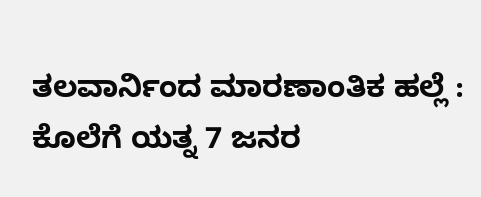ತಲವಾರ್ನಿಂದ ಮಾರಣಾಂತಿಕ ಹಲ್ಲೆ : ಕೊಲೆಗೆ ಯತ್ನ 7 ಜನರ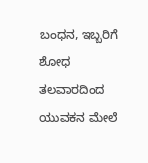ಬಂಧನ, ಇಬ್ಬರಿಗೆ ಶೋಧ
ತಲವಾರದಿಂದ ಯುವಕನ ಮೇಲೆ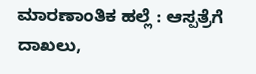ಮಾರಣಾಂತಿಕ ಹಲ್ಲೆ : ಆಸ್ಪತ್ರೆಗೆ ದಾಖಲು,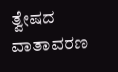ತ್ವೇಷದ ವಾತಾವರಣ